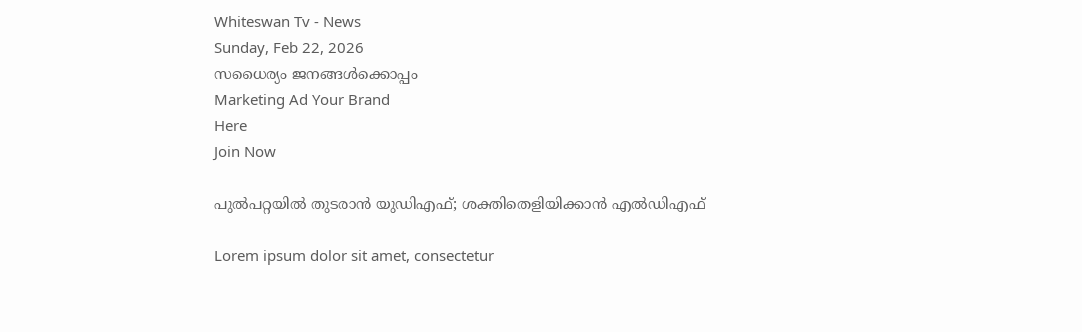Whiteswan Tv - News
Sunday, Feb 22, 2026
സധൈര്യം ജനങ്ങൾക്കൊപ്പം
Marketing Ad Your Brand
Here
Join Now

പുൽപറ്റയിൽ തുടരാൻ യുഡിഎഫ്; ശക്തിതെളിയിക്കാൻ എൽഡിഎഫ്

Lorem ipsum dolor sit amet, consectetur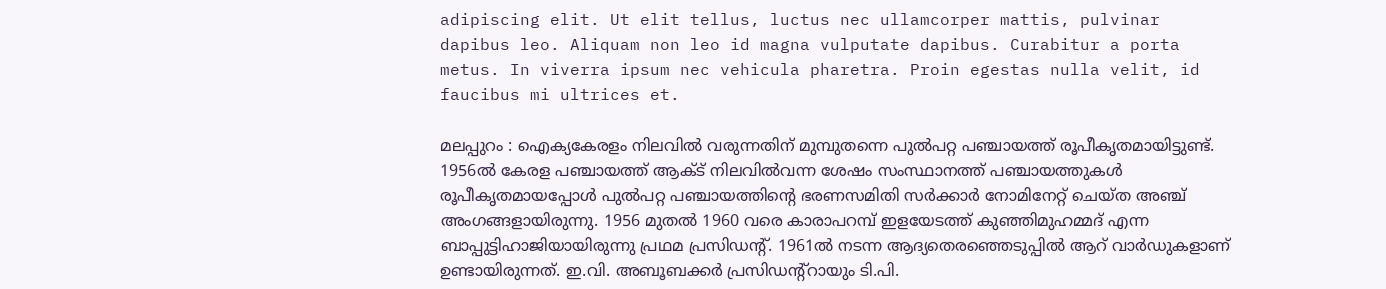adipiscing elit. Ut elit tellus, luctus nec ullamcorper mattis, pulvinar dapibus leo. Aliquam non leo id magna vulputate dapibus. Curabitur a porta metus. In viverra ipsum nec vehicula pharetra. Proin egestas nulla velit, id faucibus mi ultrices et.

മലപ്പുറം : ഐക്യകേരളം നിലവിൽ വരുന്നതിന് മുമ്പുതന്നെ പുൽപറ്റ പഞ്ചായത്ത് രൂപീകൃതമായിട്ടുണ്ട്. 1956ൽ കേരള പഞ്ചായത്ത് ആക്ട് നിലവിൽവന്ന ശേഷം സംസ്ഥാനത്ത് പഞ്ചായത്തുകൾ രൂപീകൃതമായപ്പോൾ പുൽപറ്റ പഞ്ചായത്തിൻ്റെ ഭരണസമിതി സർക്കാർ നോമിനേറ്റ് ചെയ്‌ത അഞ്ച് അംഗങ്ങളായിരുന്നു. 1956 മുതൽ 1960 വരെ കാരാപറമ്പ് ഇളയേടത്ത് കുഞ്ഞിമുഹമ്മദ് എന്ന ബാപ്പുട്ടിഹാജിയായിരുന്നു പ്രഥമ പ്രസിഡന്റ്. 1961ൽ നടന്ന ആദ്യതെരഞ്ഞെടുപ്പിൽ ആറ് വാർഡുകളാണ് ഉണ്ടായിരുന്നത്. ഇ.വി. അബൂബക്കർ പ്രസിഡന്റ്റായും ടി.പി.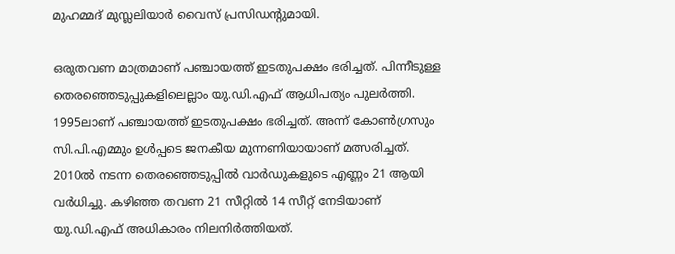മുഹമ്മദ് മുസ്ല‌ലിയാർ വൈസ് പ്രസിഡൻ്റുമായി.

ഒരുതവണ മാത്രമാണ് പഞ്ചായത്ത് ഇടതുപക്ഷം ഭരിച്ചത്. പിന്നീടുള്ള തെരഞ്ഞെടുപ്പുകളിലെല്ലാം യു.ഡി.എഫ് ആധിപത്യം പുലർത്തി. 1995ലാണ് പഞ്ചായത്ത് ഇടതുപക്ഷം ഭരിച്ചത്. അന്ന് കോൺഗ്രസും സി.പി.എമ്മും ഉൾപ്പടെ ജനകീയ മുന്നണിയായാണ് മത്സരിച്ചത്. 2010ൽ നടന്ന തെരഞ്ഞെടുപ്പിൽ വാർഡുകളുടെ എണ്ണം 21 ആയി വർധിച്ചു. കഴിഞ്ഞ തവണ 21 സീറ്റിൽ 14 സീറ്റ് നേടിയാണ് യു.ഡി.എഫ് അധികാരം നിലനിർത്തിയത്.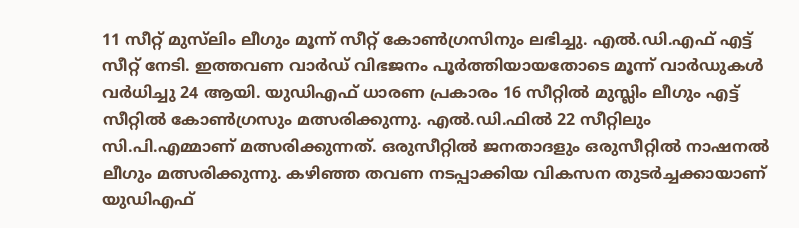11 സീറ്റ് മുസ്‌ലിം ലീഗും മൂന്ന് സീറ്റ് കോൺഗ്രസിനും ലഭിച്ചു. എൽ.ഡി.എഫ് എട്ട് സീറ്റ് നേടി. ഇത്തവണ വാർഡ് വിഭജനം പൂർത്തിയായതോടെ മൂന്ന് വാർഡുകൾ വർധിച്ചു 24 ആയി. യുഡിഎഫ് ധാരണ പ്രകാരം 16 സീറ്റിൽ മുസ്ലിം ലീഗും എട്ട് സീറ്റിൽ കോൺഗ്രസും മത്സരിക്കുന്നു. എൽ.ഡി.ഫിൽ 22 സീറ്റിലും സി.പി.എമ്മാണ് മത്സരിക്കുന്നത്. ഒരുസീറ്റിൽ ജനതാദളും ഒരുസീറ്റിൽ നാഷനൽ ലീഗും മത്സരിക്കുന്നു. കഴിഞ്ഞ തവണ നടപ്പാക്കിയ വികസന തുടർച്ചക്കായാണ് യുഡിഎഫ്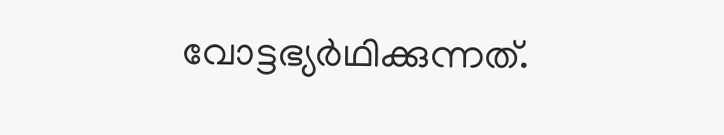വോട്ടഭ്യർഥിക്കുന്നത്.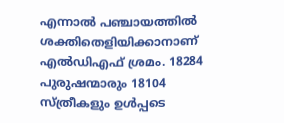എന്നാൽ പഞ്ചായത്തിൽ ശക്തിതെളിയിക്കാനാണ് എൽഡിഎഫ് ശ്രമം. 18284 പുരുഷന്മാരും 18104 സ്ത്രീകളും ഉൾപ്പടെ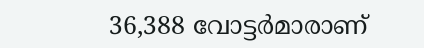36,388 വോട്ടർമാരാണ്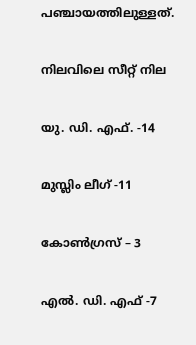പഞ്ചായത്തിലുള്ളത്.

നിലവിലെ സീറ്റ് നില

യു. ഡി. എഫ്. -14

മുസ്ലിം ലീഗ് -11

കോൺഗ്രസ് – 3

എൽ. ഡി. എഫ് -7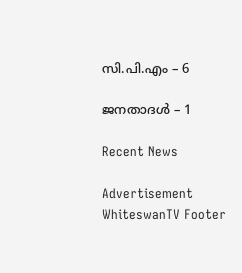സി.പി.എം – 6

ജനതാദൾ – 1

Recent News

Advertisement
WhiteswanTV Footer